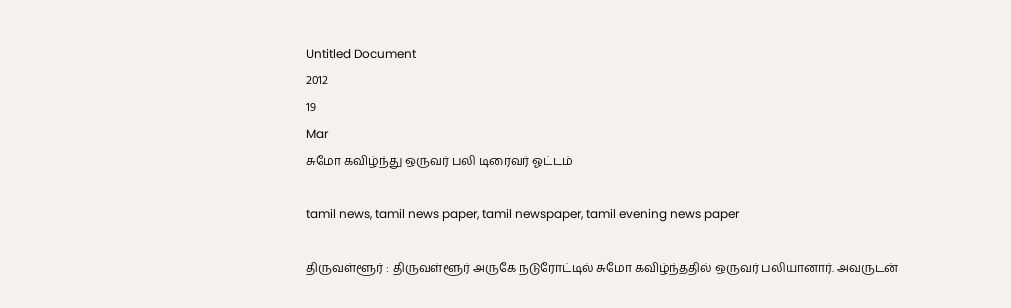Untitled Document
2012
19
Mar
சுமோ கவிழ்ந்து ஒருவர் பலி டிரைவர் ஓட்டம்

tamil news, tamil news paper, tamil newspaper, tamil evening news paper

திருவள்ளூர் : திருவள்ளூர் அருகே நடுரோட்டில் சுமோ கவிழ்ந்ததில் ஒருவர் பலியானார். அவருடன்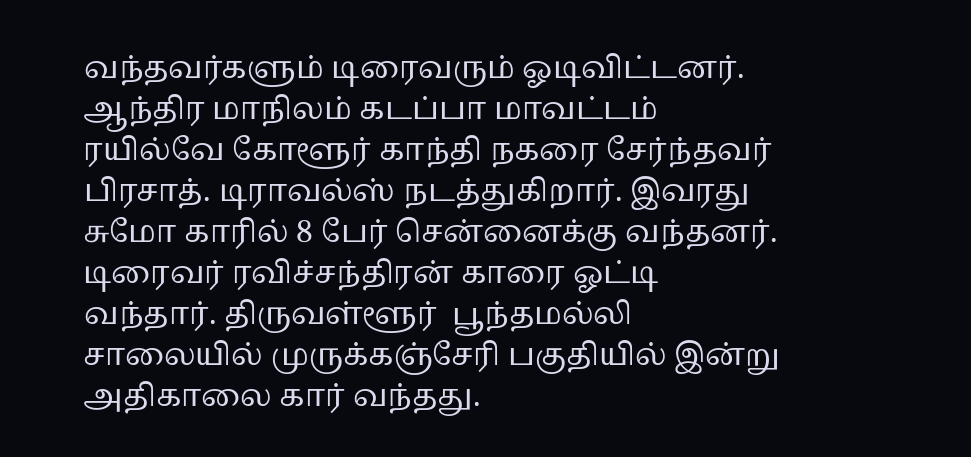வந்தவர்களும் டிரைவரும் ஓடிவிட்டனர்.
ஆந்திர மாநிலம் கடப்பா மாவட்டம் ரயில்வே கோளூர் காந்தி நகரை சேர்ந்தவர் பிரசாத். டிராவல்ஸ் நடத்துகிறார். இவரது சுமோ காரில் 8 பேர் சென்னைக்கு வந்தனர். டிரைவர் ரவிச்சந்திரன் காரை ஓட்டி வந்தார். திருவள்ளூர்  பூந்தமல்லி சாலையில் முருக்கஞ்சேரி பகுதியில் இன்று அதிகாலை கார் வந்தது.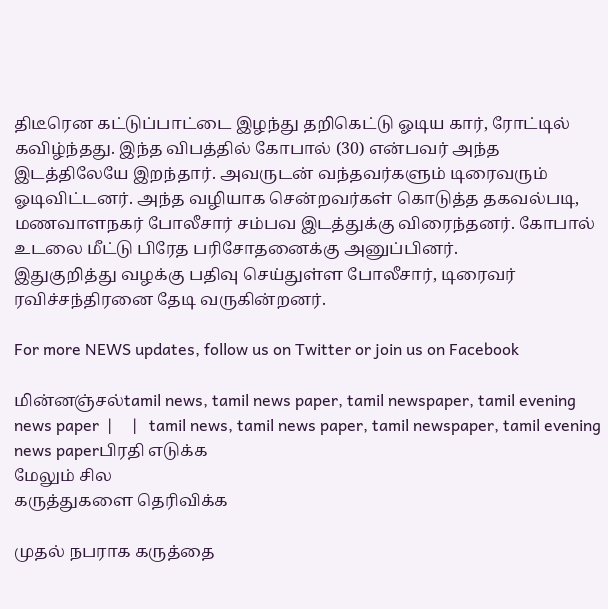திடீரென கட்டுப்பாட்டை இழந்து தறிகெட்டு ஓடிய கார், ரோட்டில் கவிழ்ந்தது. இந்த விபத்தில் கோபால் (30) என்பவர் அந்த இடத்திலேயே இறந்தார். அவருடன் வந்தவர்களும் டிரைவரும் ஓடிவிட்டனர். அந்த வழியாக சென்றவர்கள் கொடுத்த தகவல்படி, மணவாளநகர் போலீசார் சம்பவ இடத்துக்கு விரைந்தனர். கோபால் உடலை மீட்டு பிரேத பரிசோதனைக்கு அனுப்பினர்.
இதுகுறித்து வழக்கு பதிவு செய்துள்ள போலீசார், டிரைவர் ரவிச்சந்திரனை தேடி வருகின்றனர்.

For more NEWS updates, follow us on Twitter or join us on Facebook

மின்னஞ்சல்tamil news, tamil news paper, tamil newspaper, tamil evening news paper  |     |   tamil news, tamil news paper, tamil newspaper, tamil evening news paperபிரதி எடுக்க
மேலும் சில
கருத்துகளை தெரிவிக்க

முதல் நபராக கருத்தை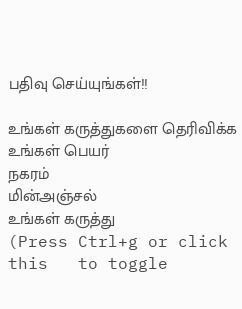பதிவு செய்யுங்கள்!!

உங்கள் கருத்துகளை தெரிவிக்க
உங்கள் பெயர்
நகரம்
மின்அஞ்சல்
உங்கள் கருத்து
(Press Ctrl+g or click this   to toggle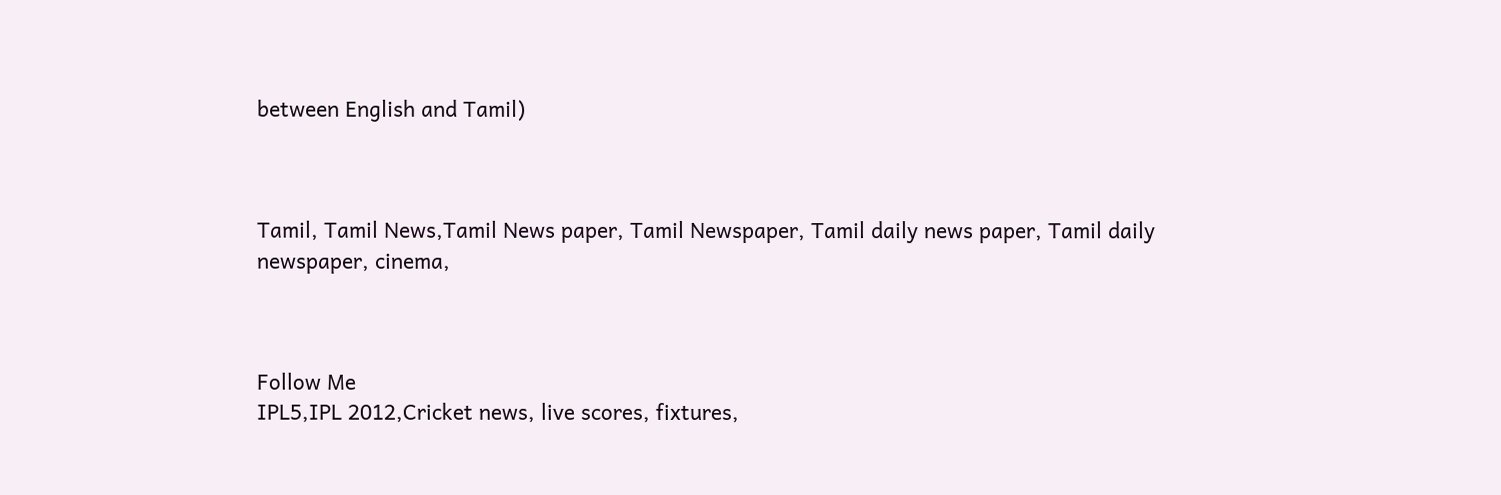between English and Tamil)



Tamil, Tamil News,Tamil News paper, Tamil Newspaper, Tamil daily news paper, Tamil daily newspaper, cinema,



Follow Me
IPL5,IPL 2012,Cricket news, live scores, fixtures,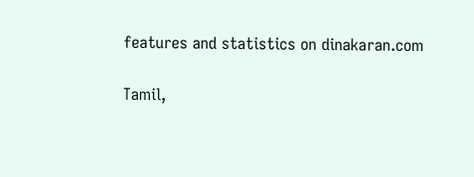features and statistics on dinakaran.com

Tamil,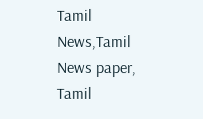Tamil News,Tamil News paper, Tamil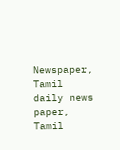Newspaper, Tamil daily news paper, Tamil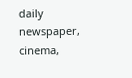daily newspaper, cinema,